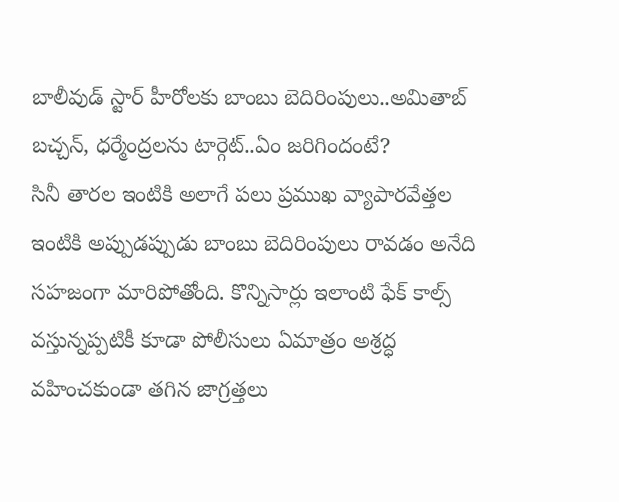బాలీవుడ్ స్టార్ హీరోలకు బాంబు బెదిరింపులు..అమితాబ్ బచ్చన్, ధర్మేంద్రలను టార్గెట్..ఏం జరిగిందంటే?
సినీ తారల ఇంటికి అలాగే పలు ప్రముఖ వ్యాపారవేత్తల ఇంటికి అప్పుడప్పుడు బాంబు బెదిరింపులు రావడం అనేది సహజంగా మారిపోతోంది. కొన్నిసార్లు ఇలాంటి ఫేక్ కాల్స్ వస్తున్నప్పటికీ కూడా పోలీసులు ఏమాత్రం అశ్రద్ధ వహించకుండా తగిన జాగ్రత్తలు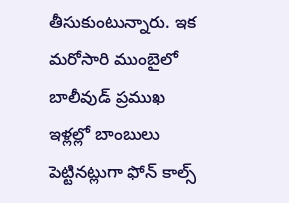తీసుకుంటున్నారు. ఇక మరోసారి ముంబైలో బాలీవుడ్ ప్రముఖ ఇళ్లల్లో బాంబులు పెట్టినట్లుగా ఫోన్ కాల్స్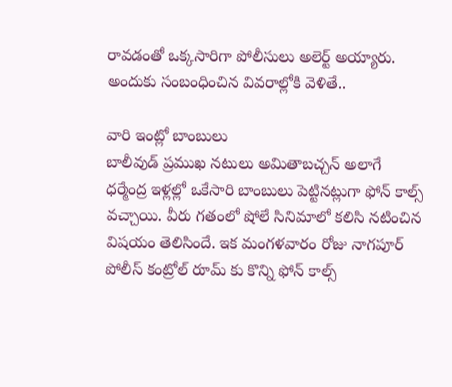రావడంతో ఒక్కసారిగా పోలీసులు అలెర్ట్ అయ్యారు. అందుకు సంబంధించిన వివరాల్లోకి వెళితే..

వారి ఇంట్లో బాంబులు
బాలీవుడ్ ప్రముఖ నటులు అమితాబచ్చన్ అలాగే ధర్మేంద్ర ఇళ్లల్లో ఒకేసారి బాంబులు పెట్టినట్లుగా ఫోన్ కాల్స్ వచ్చాయి. వీరు గతంలో షోలే సినిమాలో కలిసి నటించిన విషయం తెలిసిందే. ఇక మంగళవారం రోజు నాగపూర్ పోలీస్ కంట్రోల్ రూమ్ కు కొన్ని ఫోన్ కాల్స్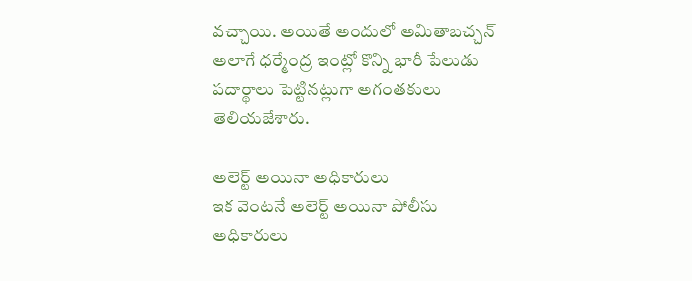వచ్చాయి. అయితే అందులో అమితాబచ్చన్ అలాగే ధర్మేంద్ర ఇంట్లో కొన్ని భారీ పేలుడు పదార్థాలు పెట్టినట్లుగా అగంతకులు తెలియజేశారు.

అలెర్ట్ అయినా అధికారులు
ఇక వెంటనే అలెర్ట్ అయినా పోలీసు అధికారులు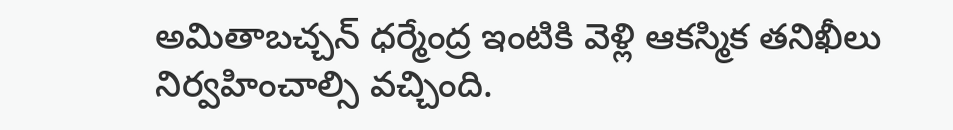అమితాబచ్చన్ ధర్మేంద్ర ఇంటికి వెళ్లి ఆకస్మిక తనిఖీలు నిర్వహించాల్సి వచ్చింది.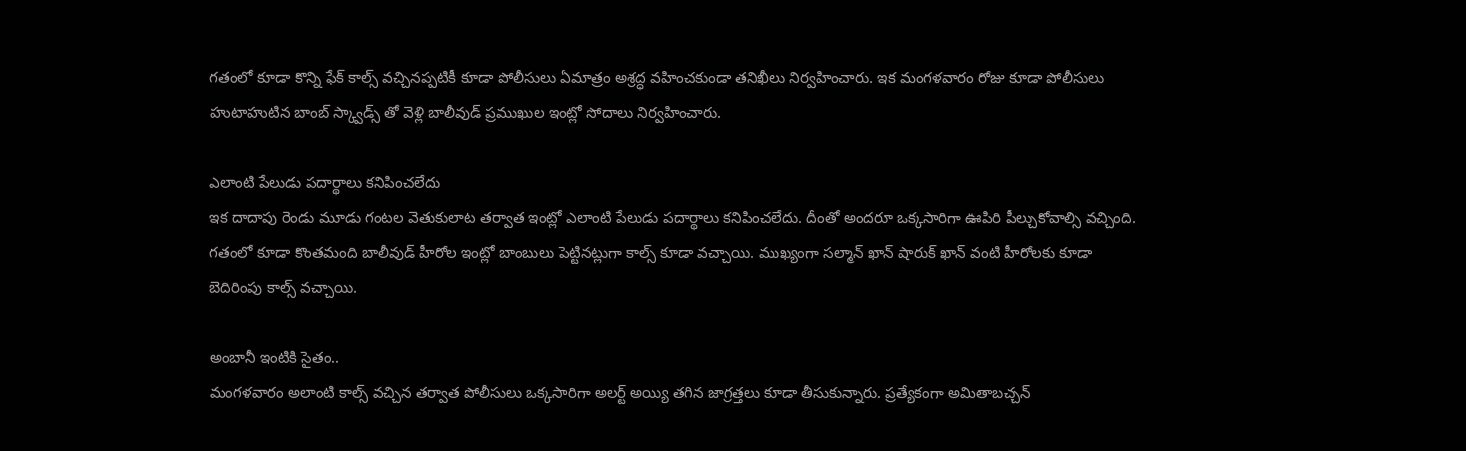గతంలో కూడా కొన్ని ఫేక్ కాల్స్ వచ్చినప్పటికీ కూడా పోలీసులు ఏమాత్రం అశ్రద్ధ వహించకుండా తనిఖీలు నిర్వహించారు. ఇక మంగళవారం రోజు కూడా పోలీసులు హుటాహుటిన బాంబ్ స్క్వాడ్స్ తో వెళ్లి బాలీవుడ్ ప్రముఖుల ఇంట్లో సోదాలు నిర్వహించారు.

ఎలాంటి పేలుడు పదార్థాలు కనిపించలేదు
ఇక దాదాపు రెండు మూడు గంటల వెతుకులాట తర్వాత ఇంట్లో ఎలాంటి పేలుడు పదార్థాలు కనిపించలేదు. దీంతో అందరూ ఒక్కసారిగా ఊపిరి పీల్చుకోవాల్సి వచ్చింది. గతంలో కూడా కొంతమంది బాలీవుడ్ హీరోల ఇంట్లో బాంబులు పెట్టినట్లుగా కాల్స్ కూడా వచ్చాయి. ముఖ్యంగా సల్మాన్ ఖాన్ షారుక్ ఖాన్ వంటి హీరోలకు కూడా బెదిరింపు కాల్స్ వచ్చాయి.

అంబానీ ఇంటికి సైతం..
మంగళవారం అలాంటి కాల్స్ వచ్చిన తర్వాత పోలీసులు ఒక్కసారిగా అలర్ట్ అయ్యి తగిన జాగ్రత్తలు కూడా తీసుకున్నారు. ప్రత్యేకంగా అమితాబచ్చన్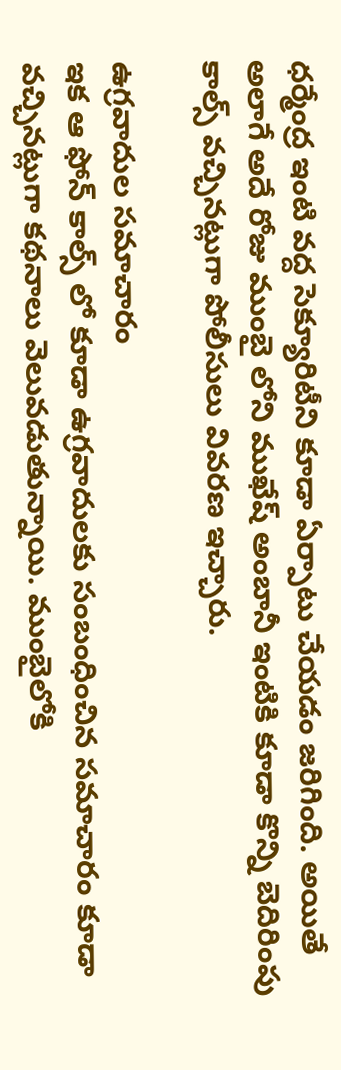ధర్మేంద్ర ఇంటి వద్ద సెక్యూరిటీని కూడా ఏర్పాటు చేయడం జరిగింది. అయితే అలాగే అదే రోజు ముంబై లోని ముఖేష్ అంబానీ ఇంటికి కూడా కొన్ని బెదిరింపు కాల్స్ వచ్చినట్లుగా పోలీసులు వివరణ ఇచ్చారు.

ఉగ్రవాదుల సమాచారం
ఇక ఆ ఫోన్ కాల్స్ లో కూడా ఉగ్రవాదులకు సంబంధించిన సమాచారం కూడా వచ్చినట్లుగా కథనాలు వెలువడుతున్నాయి. ముంబైలోకి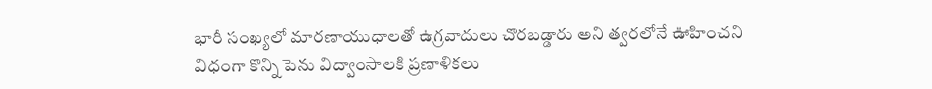భారీ సంఖ్యలో మారణాయుధాలతో ఉగ్రవాదులు చొరబడ్డారు అని త్వరలోనే ఊహించని విధంగా కొన్ని పెను విద్వాంసాలకి ప్రణాళికలు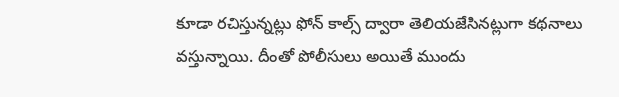కూడా రచిస్తున్నట్లు ఫోన్ కాల్స్ ద్వారా తెలియజేసినట్లుగా కథనాలు వస్తున్నాయి. దీంతో పోలీసులు అయితే ముందు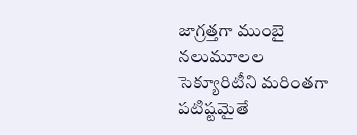జాగ్రత్తగా ముంబై నలుమూలల సెక్యూరిటీని మరింతగా పటిష్టమైతే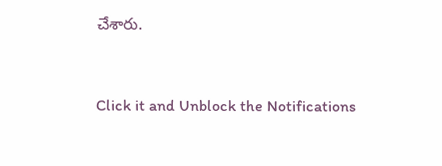చేశారు.


Click it and Unblock the Notifications